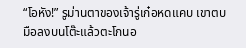“โอหัง!” รูม่านตาของเจ้ารู่เก๋อหดแคบ เขาตบมือลงบนโต๊ะแล้วตะโกนอ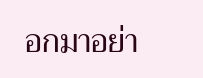อกมาอย่า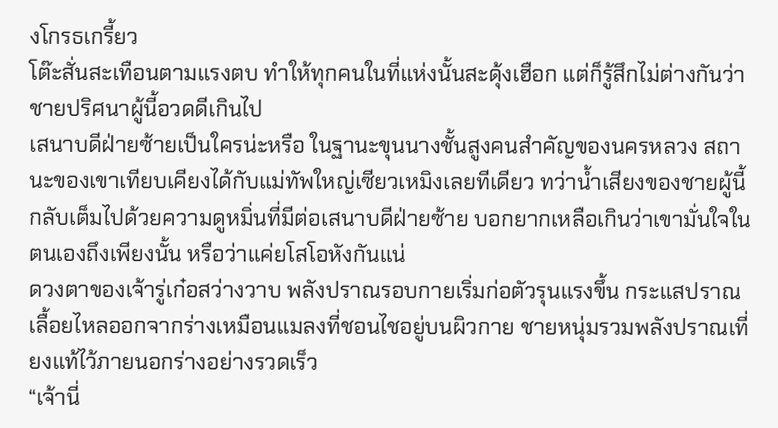งโกรธเกรี้ยว
โต๊ะสั่นสะเทือนตามแรงตบ ทำให้ทุกคนในที่แห่งนั้นสะดุ้งเฮือก แต่ก็รู้สึกไม่ต่างกันว่าชายปริศนาผู้นี้อวดดีเกินไป
เสนาบดีฝ่ายซ้ายเป็นใครน่ะหรือ ในฐานะขุนนางชั้นสูงคนสำคัญของนครหลวง สถานะของเขาเทียบเคียงได้กับแม่ทัพใหญ่เซียวเหมิงเลยทีเดียว ทว่าน้ำเสียงของชายผู้นี้กลับเต็มไปด้วยความดูหมิ่นที่มีต่อเสนาบดีฝ่ายซ้าย บอกยากเหลือเกินว่าเขามั่นใจในตนเองถึงเพียงนั้น หรือว่าแค่ยโสโอหังกันแน่
ดวงตาของเจ้ารู่เก๋อสว่างวาบ พลังปราณรอบกายเริ่มก่อตัวรุนแรงขึ้น กระแสปราณเลื้อยไหลออกจากร่างเหมือนแมลงที่ชอนไชอยู่บนผิวกาย ชายหนุ่มรวมพลังปราณเที่ยงแท้ไว้ภายนอกร่างอย่างรวดเร็ว
“เจ้านี่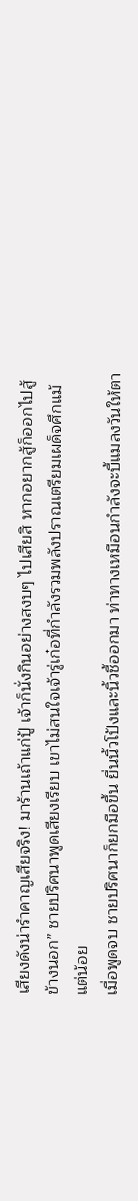เสียงดังน่ารำคาญเสียจริง! มาร้านเถ้าแก่ปู้ เจ้าก็นั่งกินอย่างสงบๆ ไปเสียสิ หากอยากสู้ก็ออกไปสู้ข้างนอก” ชายปริศนาพูดเสียงเรียบ เขาไม่สนใจเจ้ารู่เก๋อที่กำลังรวมพลังปราณเตรียมเผด็จศึกแม้แต่น้อย
เมื่อพูดจบ ชายปริศนาก็ยกมือขึ้น ยื่นนิ้วโป้งและนิ้วชี้ออกมา ท่าทางเหมือนกำลังจะบี้แมลงวันให้ตา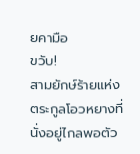ยคามือ
ขวับ!
สามยักษ์ร้ายแห่งตระกูลโอวหยางที่นั่งอยู่ไกลพอตัว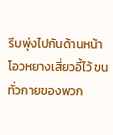รีบพุ่งไปกันด้านหน้าโอวหยางเสี่ยวอี้ไว้ ขนทั่วกายของพวก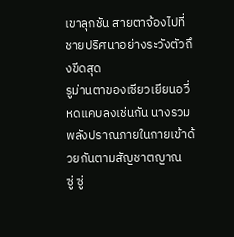เขาลุกชัน สายตาจ้องไปที่ชายปริศนาอย่างระวังตัวถึงขีดสุด
รูม่านตาของเซียวเยียนอวี่หดแคบลงเช่นกัน นางรวมพลังปราณภายในกายเข้าด้วยกันตามสัญชาตญาณ
ซู่ ซู่